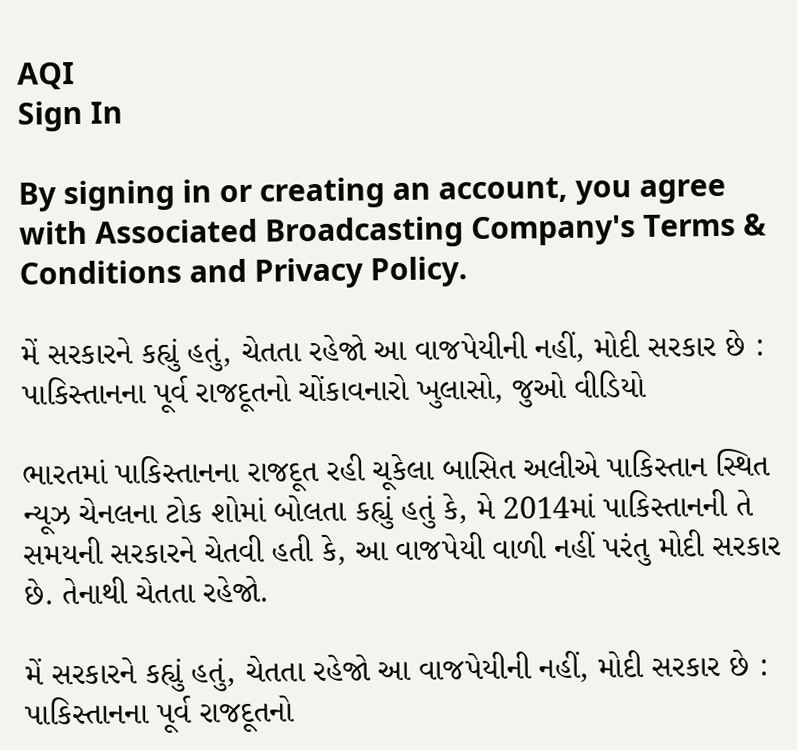AQI
Sign In

By signing in or creating an account, you agree with Associated Broadcasting Company's Terms & Conditions and Privacy Policy.

મેં સરકારને કહ્યું હતું, ચેતતા રહેજો આ વાજપેયીની નહીં, મોદી સરકાર છે : પાકિસ્તાનના પૂર્વ રાજદૂતનો ચોંકાવનારો ખુલાસો, જુઓ વીડિયો

ભારતમાં પાકિસ્તાનના રાજદૂત રહી ચૂકેલા બાસિત અલીએ પાકિસ્તાન સ્થિત ન્યૂઝ ચેનલના ટોક શોમાં બોલતા કહ્યું હતું કે, મે 2014માં પાકિસ્તાનની તે સમયની સરકારને ચેતવી હતી કે, આ વાજપેયી વાળી નહીં પરંતુ મોદી સરકાર છે. તેનાથી ચેતતા રહેજો.

મેં સરકારને કહ્યું હતું, ચેતતા રહેજો આ વાજપેયીની નહીં, મોદી સરકાર છે : પાકિસ્તાનના પૂર્વ રાજદૂતનો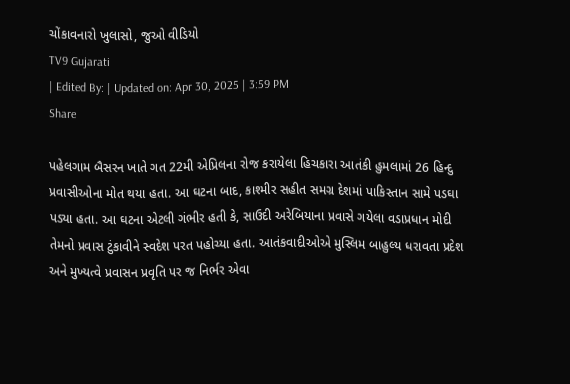ચોંકાવનારો ખુલાસો, જુઓ વીડિયો
TV9 Gujarati
| Edited By: | Updated on: Apr 30, 2025 | 3:59 PM
Share

પહેલગામ બૈસરન ખાતે ગત 22મી એપ્રિલના રોજ કરાયેલા હિચકારા આતંકી હુમલામાં 26 હિન્દુ પ્રવાસીઓના મોત થયા હતા. આ ઘટના બાદ, કાશ્મીર સહીત સમગ્ર દેશમાં પાકિસ્તાન સામે પડઘા પડ્યા હતા. આ ઘટના એટલી ગંભીર હતી કે, સાઉદી અરેબિયાના પ્રવાસે ગયેલા વડાપ્રધાન મોદી તેમનો પ્રવાસ ટુંકાવીને સ્વદેશ પરત પહોચ્યા હતા. આતંકવાદીઓએ મુસ્લિમ બાહુલ્ય ધરાવતા પ્રદેશ અને મુખ્યત્વે પ્રવાસન પ્રવૃતિ પર જ નિર્ભર એવા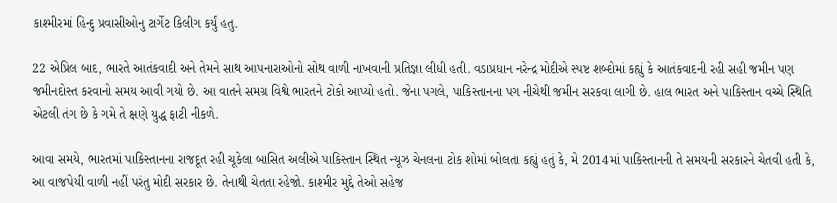કાશ્મીરમાં હિન્દુ પ્રવાસીઓનુ ટાર્ગેટ કિલીગ કર્યું હતુ.

22 એપ્રિલ બાદ, ભારતે આતંકવાદી અને તેમને સાથ આપનારાઓનો સોથ વાળી નાખવાની પ્રતિજ્ઞા લીધી હતી. વડાપ્રધાન નરેન્દ્ર મોદીએ સ્પષ્ટ શબ્દોમાં કહ્યું કે આતંકવાદની રહી સહી જમીન પણ જમીનદોસ્ત કરવાનો સમય આવી ગયો છે. આ વાતને સમગ્ર વિશ્વે ભારતને ટોકો આપ્યો હતો. જેના પગલે, પાકિસ્તાનના પગ નીચેથી જમીન સરકવા લાગી છે. હાલ ભારત અને પાકિસ્તાન વચ્ચે સ્થિતિ એટલી તંગ છે કે ગમે તે ક્ષણે યુદ્ધ ફાટી નીકળે.

આવા સમયે, ભારતમાં પાકિસ્તાનના રાજદૂત રહી ચૂકેલા બાસિત અલીએ પાકિસ્તાન સ્થિત ન્યૂઝ ચેનલના ટોક શોમાં બોલતા કહ્યું હતું કે, મે 2014માં પાકિસ્તાનની તે સમયની સરકારને ચેતવી હતી કે, આ વાજપેયી વાળી નહીં પરંતુ મોદી સરકાર છે. તેનાથી ચેતતા રહેજો. કાશ્મીર મુદ્દે તેઓ સહેજ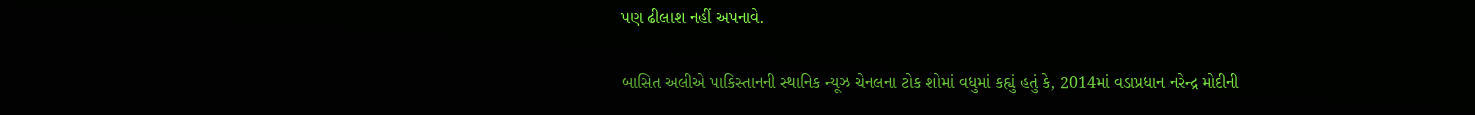પણ ઢીલાશ નહીં અપનાવે.

બાસિત અલીએ પાકિસ્તાનની સ્થાનિક ન્યૂઝ ચેનલના ટોક શોમાં વધુમાં કહ્યું હતું કે, 2014માં વડાપ્રધાન નરેન્દ્ર મોદીની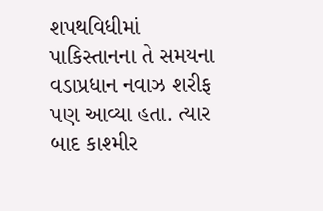શપથવિધીમાં પાકિસ્તાનના તે સમયના વડાપ્રધાન નવાઝ શરીફ પણ આવ્યા હતા. ત્યાર બાદ કાશ્મીર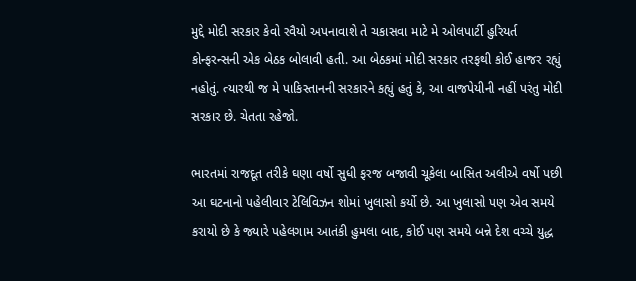મુદ્દે મોદી સરકાર કેવો રવૈયો અપનાવાશે તે ચકાસવા માટે મે ઓલપાર્ટી હુરિયર્ત કોન્ફરન્સની એક બેઠક બોલાવી હતી. આ બેઠકમાં મોદી સરકાર તરફથી કોઈ હાજર રહ્યું નહોતું. ત્યારથી જ મે પાકિસ્તાનની સરકારને કહ્યું હતું કે, આ વાજપેયીની નહીં પરંતુ મોદી સરકાર છે. ચેતતા રહેજો.

ભારતમાં રાજદૂત તરીકે ઘણા વર્ષો સુધી ફરજ બજાવી ચૂકેલા બાસિત અલીએ વર્ષો પછી આ ઘટનાનો પહેલીવાર ટેલિવિઝન શોમાં ખુલાસો કર્યો છે. આ ખુલાસો પણ એવ સમયે કરાયો છે કે જ્યારે પહેલગામ આતંકી હુમલા બાદ, કોઈ પણ સમયે બન્ને દેશ વચ્ચે યુદ્ધ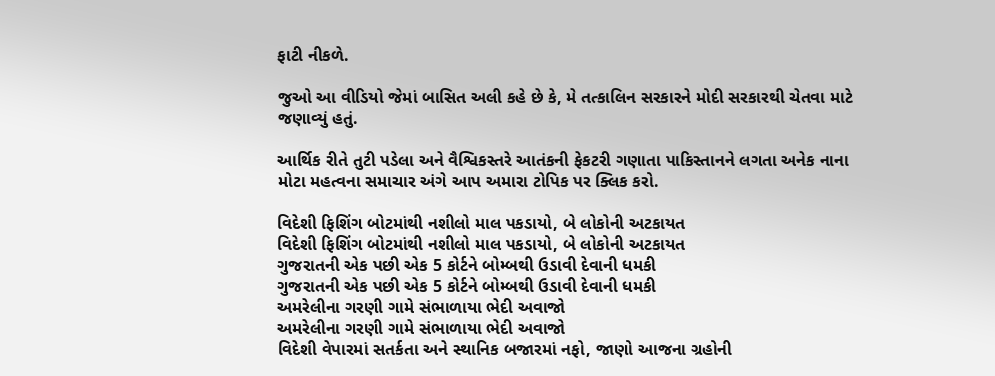ફાટી નીકળે.

જુઓ આ વીડિયો જેમાં બાસિત અલી કહે છે કે, મે તત્કાલિન સરકારને મોદી સરકારથી ચેતવા માટે જણાવ્યું હતું.

આર્થિક રીતે તુટી પડેલા અને વૈશ્વિકસ્તરે આતંકની ફેકટરી ગણાતા પાકિસ્તાનને લગતા અનેક નાના મોટા મહત્વના સમાચાર અંગે આપ અમારા ટોપિક પર ક્લિક કરો.

વિદેશી ફિશિંગ બોટમાંથી નશીલો માલ પકડાયો, બે લોકોની અટકાયત
વિદેશી ફિશિંગ બોટમાંથી નશીલો માલ પકડાયો, બે લોકોની અટકાયત
ગુજરાતની એક પછી એક 5 કોર્ટને બોમ્બથી ઉડાવી દેવાની ધમકી
ગુજરાતની એક પછી એક 5 કોર્ટને બોમ્બથી ઉડાવી દેવાની ધમકી
અમરેલીના ગરણી ગામે સંભાળાયા ભેદી અવાજો
અમરેલીના ગરણી ગામે સંભાળાયા ભેદી અવાજો
વિદેશી વેપારમાં સતર્કતા અને સ્થાનિક બજારમાં નફો, જાણો આજના ગ્રહોની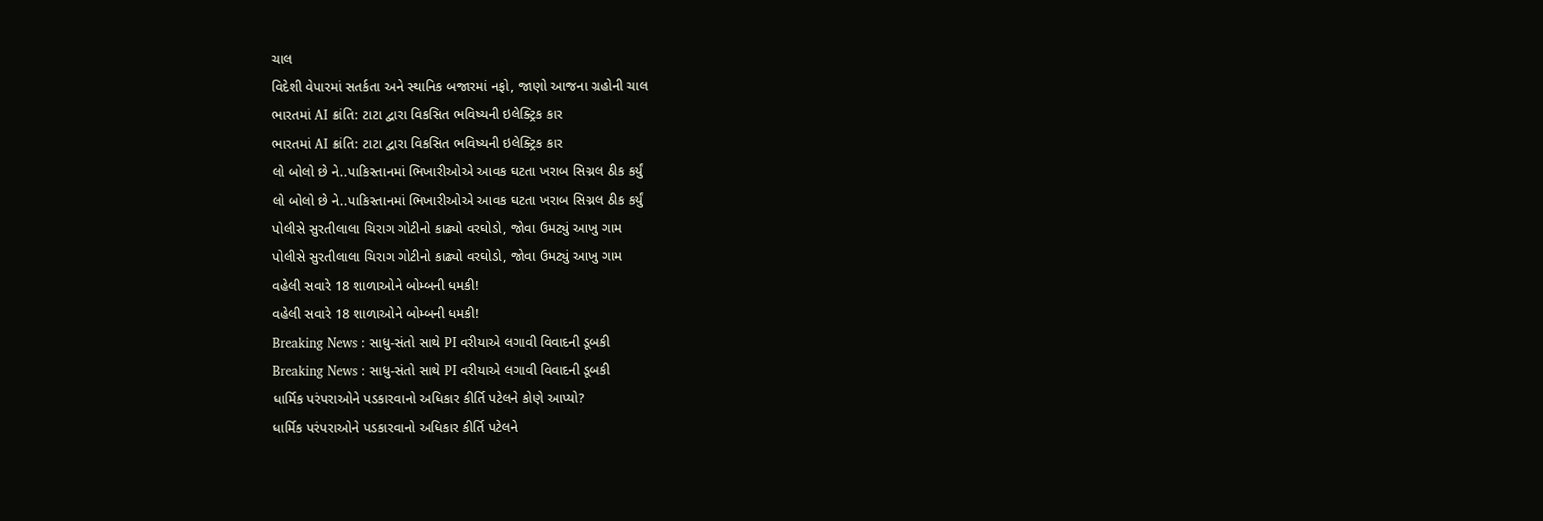ચાલ
વિદેશી વેપારમાં સતર્કતા અને સ્થાનિક બજારમાં નફો, જાણો આજના ગ્રહોની ચાલ
ભારતમાં AI ક્રાંતિ: ટાટા દ્વારા વિકસિત ભવિષ્યની ઇલેક્ટ્રિક કાર
ભારતમાં AI ક્રાંતિ: ટાટા દ્વારા વિકસિત ભવિષ્યની ઇલેક્ટ્રિક કાર
લો બોલો છે ને..પાકિસ્તાનમાં ભિખારીઓએ આવક ઘટતા ખરાબ સિગ્નલ ઠીક કર્યું
લો બોલો છે ને..પાકિસ્તાનમાં ભિખારીઓએ આવક ઘટતા ખરાબ સિગ્નલ ઠીક કર્યું
પોલીસે સુરતીલાલા ચિરાગ ગોટીનો કાઢ્યો વરઘોડો, જોવા ઉમટ્યું આખુ ગામ
પોલીસે સુરતીલાલા ચિરાગ ગોટીનો કાઢ્યો વરઘોડો, જોવા ઉમટ્યું આખુ ગામ
વહેલી સવારે 18 શાળાઓને બોમ્બની ધમકી!
વહેલી સવારે 18 શાળાઓને બોમ્બની ધમકી!
Breaking News : સાધુ-સંતો સાથે PI વરીયાએ લગાવી વિવાદની ડૂબકી
Breaking News : સાધુ-સંતો સાથે PI વરીયાએ લગાવી વિવાદની ડૂબકી
ધાર્મિક પરંપરાઓને પડકારવાનો અધિકાર કીર્તિ પટેલને કોણે આપ્યો?
ધાર્મિક પરંપરાઓને પડકારવાનો અધિકાર કીર્તિ પટેલને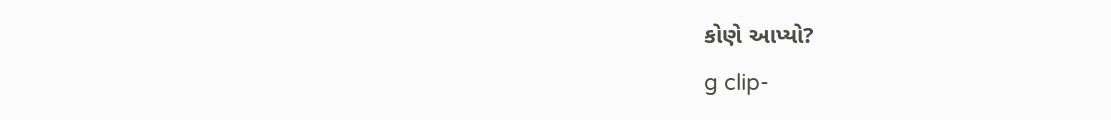કોણે આપ્યો?
g clip-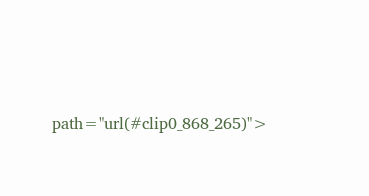path="url(#clip0_868_265)">